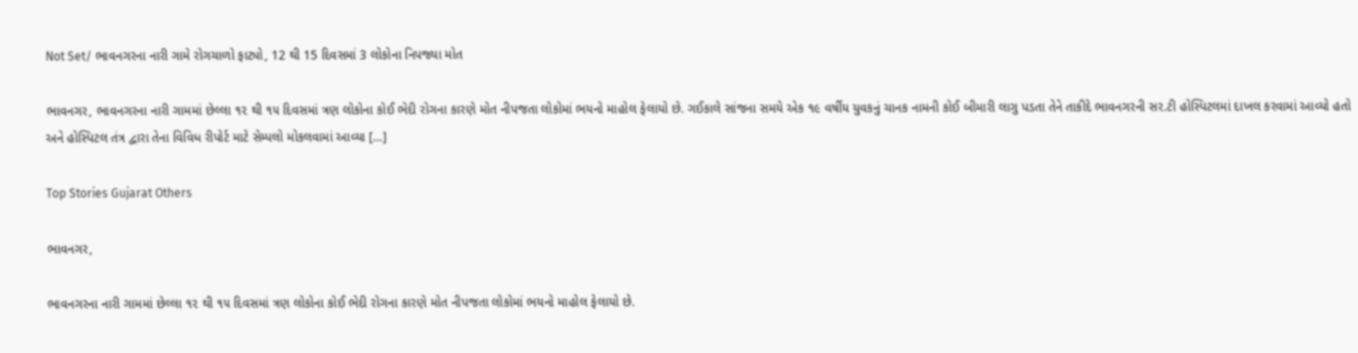Not Set/ ભાવનગરના નારી ગામે રોગચાળો ફાટ્યો, 12 થી 15 દિવસમાં 3 લોકોના નિપજ્યા મોત

ભાવનગર, ભાવનગરના નારી ગામમાં છેલ્લા ૧૨ થી ૧૫ દિવસમાં ત્રણ લોકોના કોઈ ભેદી રોગના કારણે મોત નીપજતા લોકોમાં ભયનો માહોલ ફેલાયો છે. ગઈકાલે સાંજના સમયે એક ૧૯ વર્ષીય યુવકનું ચાનક નામની કોઈ બીમારી લાગુ પડતા તેને તાકીદે ભાવનગરની સર.ટી હોસ્પિટલમાં દાખલ કરવામાં આવ્યો હતો અને હોસ્પિટલ તંત્ર દ્વારા તેના વિવિધ રીપોર્ટ માટે સેમ્પલો મોકલવામાં આવ્યા […]

Top Stories Gujarat Others

ભાવનગર,

ભાવનગરના નારી ગામમાં છેલ્લા ૧૨ થી ૧૫ દિવસમાં ત્રણ લોકોના કોઈ ભેદી રોગના કારણે મોત નીપજતા લોકોમાં ભયનો માહોલ ફેલાયો છે.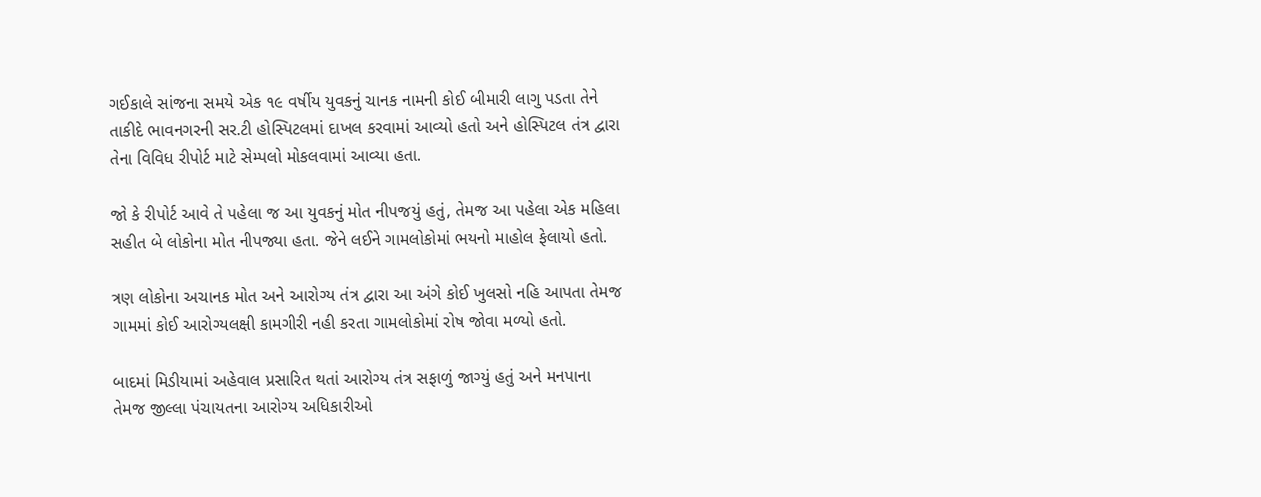ગઈકાલે સાંજના સમયે એક ૧૯ વર્ષીય યુવકનું ચાનક નામની કોઈ બીમારી લાગુ પડતા તેને તાકીદે ભાવનગરની સર.ટી હોસ્પિટલમાં દાખલ કરવામાં આવ્યો હતો અને હોસ્પિટલ તંત્ર દ્વારા તેના વિવિધ રીપોર્ટ માટે સેમ્પલો મોકલવામાં આવ્યા હતા.

જો કે રીપોર્ટ આવે તે પહેલા જ આ યુવકનું મોત નીપજયું હતું, તેમજ આ પહેલા એક મહિલા સહીત બે લોકોના મોત નીપજ્યા હતા. જેને લઈને ગામલોકોમાં ભયનો માહોલ ફેલાયો હતો.

ત્રણ લોકોના અચાનક મોત અને આરોગ્ય તંત્ર દ્વારા આ અંગે કોઈ ખુલસો નહિ આપતા તેમજ ગામમાં કોઈ આરોગ્યલક્ષી કામગીરી નહી કરતા ગામલોકોમાં રોષ જોવા મળ્યો હતો.

બાદમાં મિડીયામાં અહેવાલ પ્રસારિત થતાં આરોગ્ય તંત્ર સફાળું જાગ્યું હતું અને મનપાના તેમજ જીલ્લા પંચાયતના આરોગ્ય અધિકારીઓ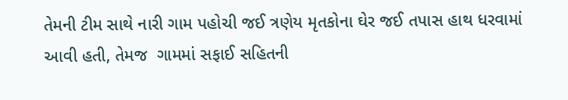તેમની ટીમ સાથે નારી ગામ પહોચી જઈ ત્રણેય મૃતકોના ઘેર જઈ તપાસ હાથ ધરવામાં આવી હતી, તેમજ  ગામમાં સફાઈ સહિતની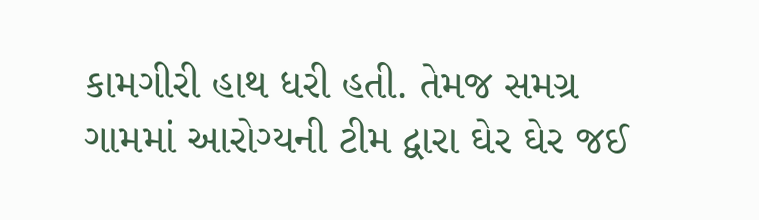કામગીરી હાથ ધરી હતી. તેમજ સમગ્ર ગામમાં આરોગ્યની ટીમ દ્વારા ઘેર ઘેર જઈ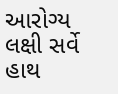આરોગ્ય લક્ષી સર્વે હાથ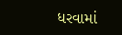ધરવામાં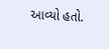આવ્યો હતો.